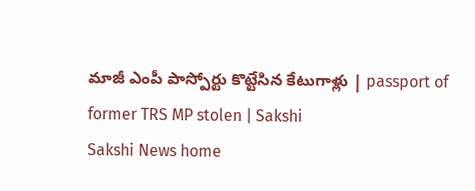మాజీ ఎంపీ పాస్పోర్టు కొట్టేసిన కేటుగాళ్లు | passport of former TRS MP stolen | Sakshi
Sakshi News home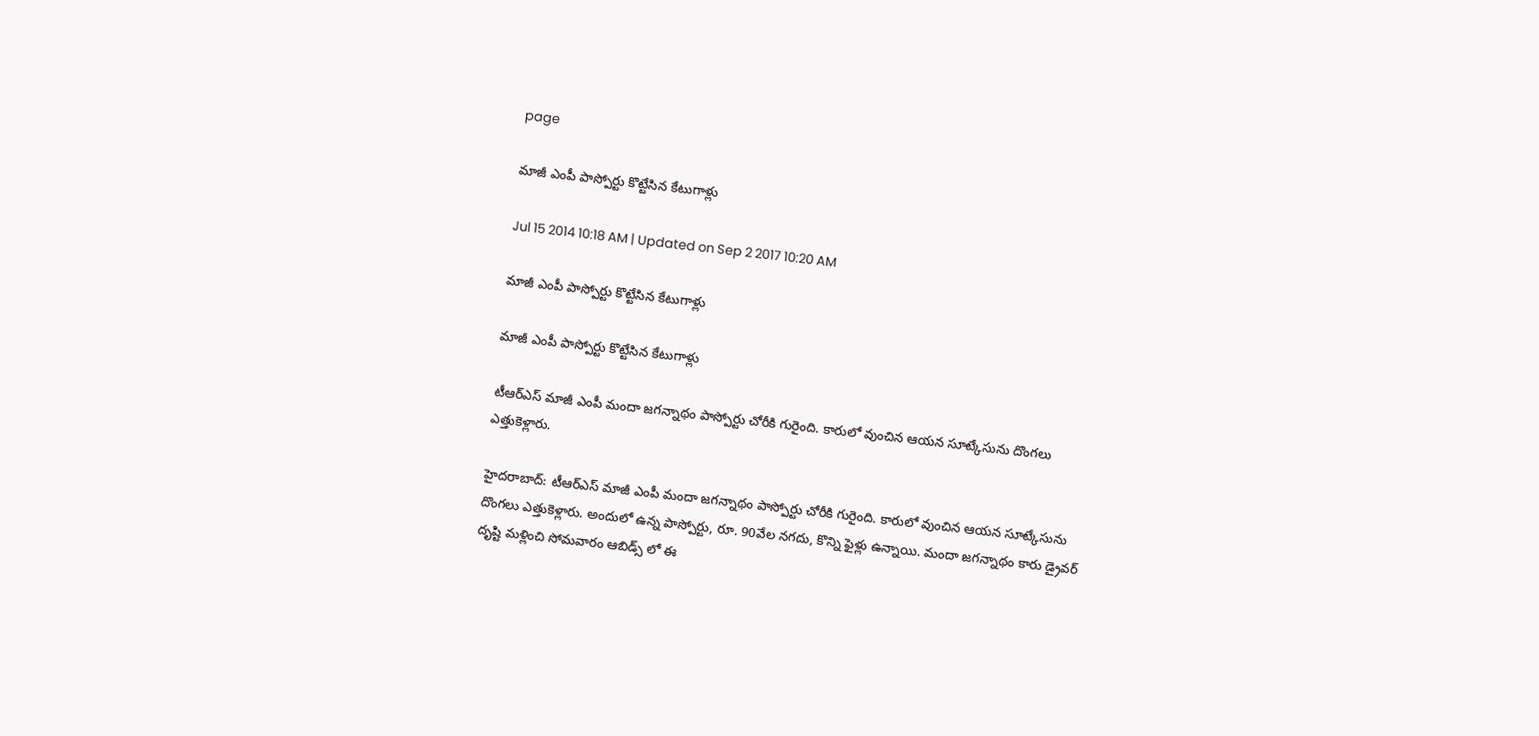page

మాజీ ఎంపీ పాస్పోర్టు కొట్టేసిన కేటుగాళ్లు

Jul 15 2014 10:18 AM | Updated on Sep 2 2017 10:20 AM

మాజీ ఎంపీ పాస్పోర్టు కొట్టేసిన కేటుగాళ్లు

మాజీ ఎంపీ పాస్పోర్టు కొట్టేసిన కేటుగాళ్లు

టీఆర్ఎస్ మాజీ ఎంపీ మందా జగన్నాథం పాస్పోర్టు చోరీకి గురైంది. కారులో వుంచిన ఆయన సూట్కేసును దొంగలు ఎత్తుకెళ్లారు.

హైదరాబాద్: టీఆర్ఎస్ మాజీ ఎంపీ మందా జగన్నాథం పాస్పోర్టు చోరీకి గురైంది. కారులో వుంచిన ఆయన సూట్కేసును దొంగలు ఎత్తుకెళ్లారు. అందులో ఉన్న పాస్పోర్టు, రూ. 90వేల నగదు, కొన్ని ఫైళ్లు ఉన్నాయి. మందా జగన్నాథం కారు డ్రైవర్ దృష్టి మళ్లించి సోమవారం ఆబిడ్స్ లో ఈ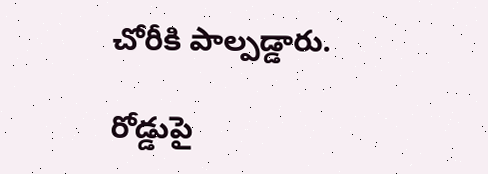చోరీకి పాల్పడ్డారు.

రోడ్డుపై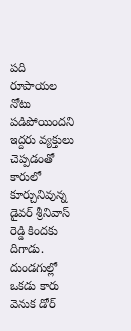పది రూపాయల నోటు పడిపోయిందని ఇద్దరు వ్యక్తులు చెప్పడంతో కారులో కూర్చునివున్న డైవర్ శ్రీనివాస్ రెడ్డి కిందకు దిగాడు. దుండగుల్లో ఒకడు కారు వెనుక డోర్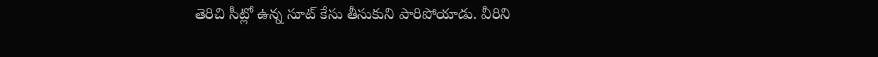తెరిచి సీట్లో ఉన్న సూట్ కేసు తీసుకుని పారిపోయాడు. వీరిని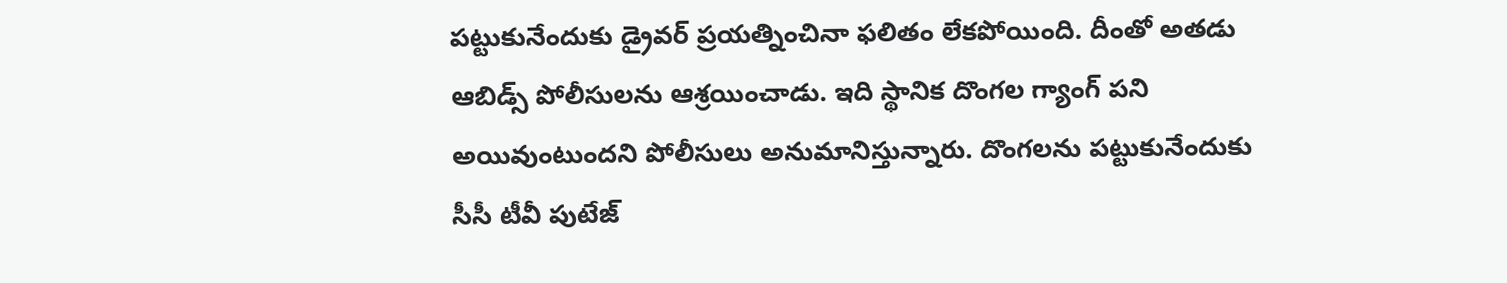పట్టుకునేందుకు డ్రైవర్ ప్రయత్నించినా ఫలితం లేకపోయింది. దీంతో అతడు ఆబిడ్స్ పోలీసులను ఆశ్రయించాడు. ఇది స్థానిక దొంగల గ్యాంగ్ పని అయివుంటుందని పోలీసులు అనుమానిస్తున్నారు. దొంగలను పట్టుకునేందుకు సీసీ టీవీ పుటేజ్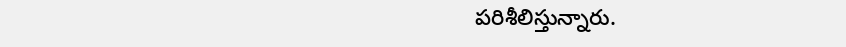పరిశీలిస్తున్నారు.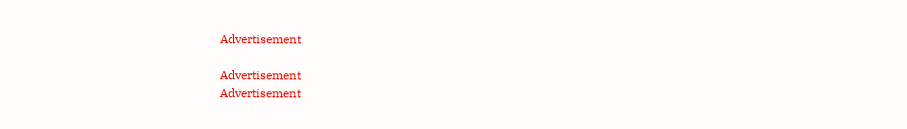Advertisement

Advertisement
Advertisement